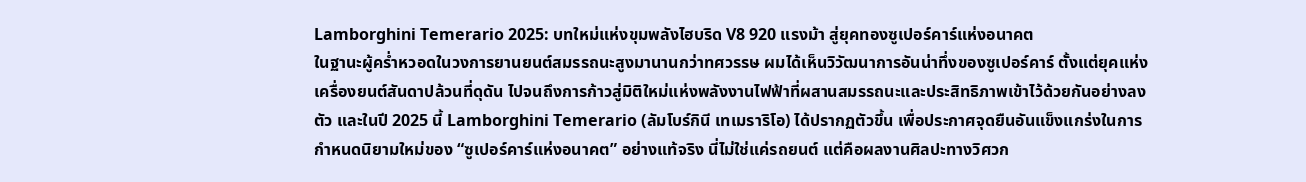Lamborghini Temerario 2025: บทใหม่แห่งขุมพลังไฮบริด V8 920 แรงม้า สู่ยุคทองซูเปอร์คาร์แห่งอนาคต
ในฐานะผู้คร่ำหวอดในวงการยานยนต์สมรรถนะสูงมานานกว่าทศวรรษ ผมได้เห็นวิวัฒนาการอันน่าทึ่งของซูเปอร์คาร์ ตั้งแต่ยุคแห่งเครื่องยนต์สันดาปล้วนที่ดุดัน ไปจนถึงการก้าวสู่มิติใหม่แห่งพลังงานไฟฟ้าที่ผสานสมรรถนะและประสิทธิภาพเข้าไว้ด้วยกันอย่างลงตัว และในปี 2025 นี้ Lamborghini Temerario (ลัมโบร์กินี เทเมราริโอ) ได้ปรากฏตัวขึ้น เพื่อประกาศจุดยืนอันแข็งแกร่งในการกำหนดนิยามใหม่ของ “ซูเปอร์คาร์แห่งอนาคต” อย่างแท้จริง นี่ไม่ใช่แค่รถยนต์ แต่คือผลงานศิลปะทางวิศวก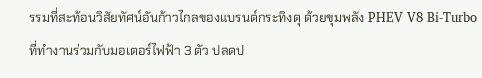รรมที่สะท้อนวิสัยทัศน์อันก้าวไกลของแบรนด์กระทิงดุ ด้วยขุมพลัง PHEV V8 Bi-Turbo ที่ทำงานร่วมกับมอเตอร์ไฟฟ้า 3 ตัว ปลดป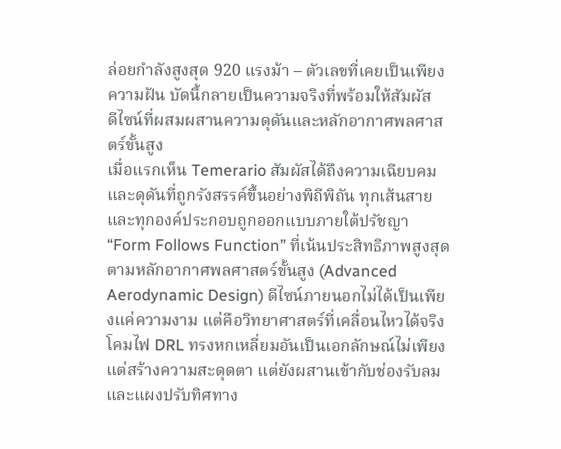ล่อยกำลังสูงสุด 920 แรงม้า – ตัวเลขที่เคยเป็นเพียงความฝัน บัดนี้กลายเป็นความจริงที่พร้อมให้สัมผัส
ดีไซน์ที่ผสมผสานความดุดันและหลักอากาศพลศาสตร์ขั้นสูง
เมื่อแรกเห็น Temerario สัมผัสได้ถึงความเฉียบคมและดุดันที่ถูกรังสรรค์ขึ้นอย่างพิถีพิถัน ทุกเส้นสายและทุกองค์ประกอบถูกออกแบบภายใต้ปรัชญา “Form Follows Function” ที่เน้นประสิทธิภาพสูงสุดตามหลักอากาศพลศาสตร์ขั้นสูง (Advanced Aerodynamic Design) ดีไซน์ภายนอกไม่ได้เป็นเพียงแค่ความงาม แต่คือวิทยาศาสตร์ที่เคลื่อนไหวได้จริง โคมไฟ DRL ทรงหกเหลี่ยมอันเป็นเอกลักษณ์ไม่เพียงแต่สร้างความสะดุดตา แต่ยังผสานเข้ากับช่องรับลมและแผงปรับทิศทาง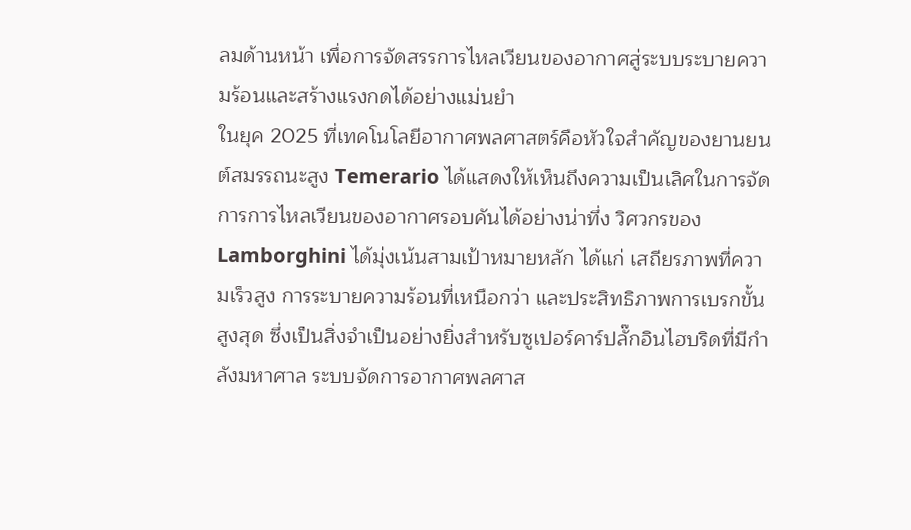ลมด้านหน้า เพื่อการจัดสรรการไหลเวียนของอากาศสู่ระบบระบายความร้อนและสร้างแรงกดได้อย่างแม่นยำ
ในยุค 2025 ที่เทคโนโลยีอากาศพลศาสตร์คือหัวใจสำคัญของยานยนต์สมรรถนะสูง Temerario ได้แสดงให้เห็นถึงความเป็นเลิศในการจัดการการไหลเวียนของอากาศรอบคันได้อย่างน่าทึ่ง วิศวกรของ Lamborghini ได้มุ่งเน้นสามเป้าหมายหลัก ได้แก่ เสถียรภาพที่ความเร็วสูง การระบายความร้อนที่เหนือกว่า และประสิทธิภาพการเบรกขั้นสูงสุด ซึ่งเป็นสิ่งจำเป็นอย่างยิ่งสำหรับซูเปอร์คาร์ปลั๊กอินไฮบริดที่มีกำลังมหาศาล ระบบจัดการอากาศพลศาส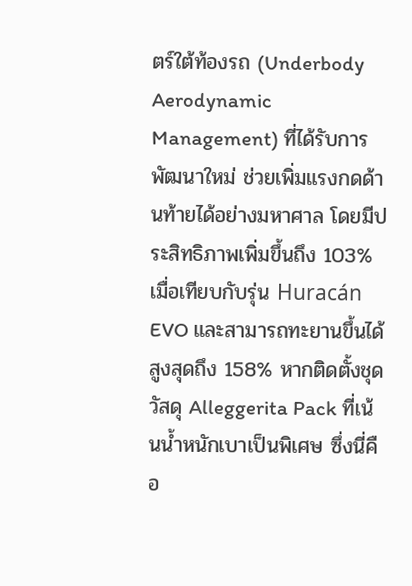ตร์ใต้ท้องรถ (Underbody Aerodynamic Management) ที่ได้รับการพัฒนาใหม่ ช่วยเพิ่มแรงกดด้านท้ายได้อย่างมหาศาล โดยมีประสิทธิภาพเพิ่มขึ้นถึง 103% เมื่อเทียบกับรุ่น Huracán EVO และสามารถทะยานขึ้นได้สูงสุดถึง 158% หากติดตั้งชุดวัสดุ Alleggerita Pack ที่เน้นน้ำหนักเบาเป็นพิเศษ ซึ่งนี่คือ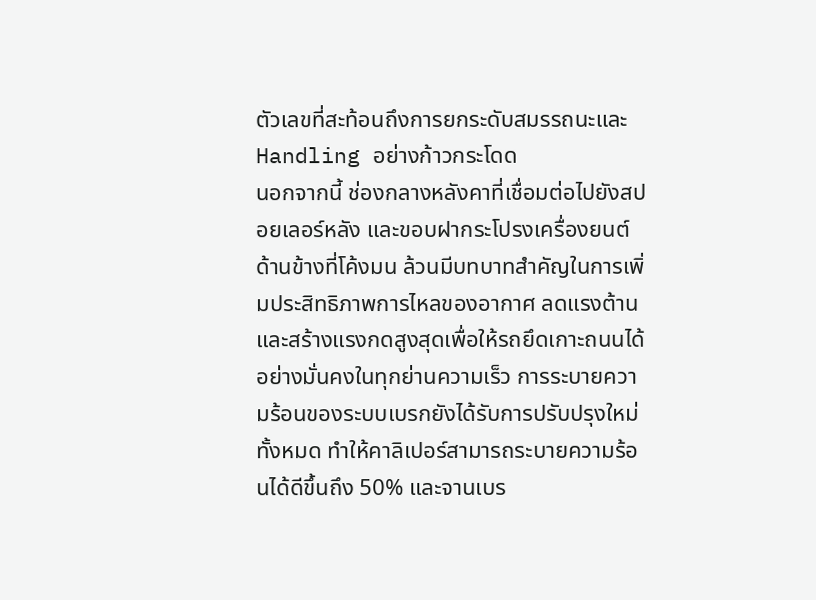ตัวเลขที่สะท้อนถึงการยกระดับสมรรถนะและ Handling อย่างก้าวกระโดด
นอกจากนี้ ช่องกลางหลังคาที่เชื่อมต่อไปยังสปอยเลอร์หลัง และขอบฝากระโปรงเครื่องยนต์ด้านข้างที่โค้งมน ล้วนมีบทบาทสำคัญในการเพิ่มประสิทธิภาพการไหลของอากาศ ลดแรงต้าน และสร้างแรงกดสูงสุดเพื่อให้รถยึดเกาะถนนได้อย่างมั่นคงในทุกย่านความเร็ว การระบายความร้อนของระบบเบรกยังได้รับการปรับปรุงใหม่ทั้งหมด ทำให้คาลิเปอร์สามารถระบายความร้อนได้ดีขึ้นถึง 50% และจานเบร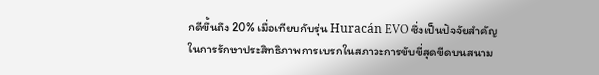กดีขึ้นถึง 20% เมื่อเทียบกับรุ่น Huracán EVO ซึ่งเป็นปัจจัยสำคัญในการรักษาประสิทธิภาพการเบรกในสภาวะการขับขี่สุดขีดบนสนาม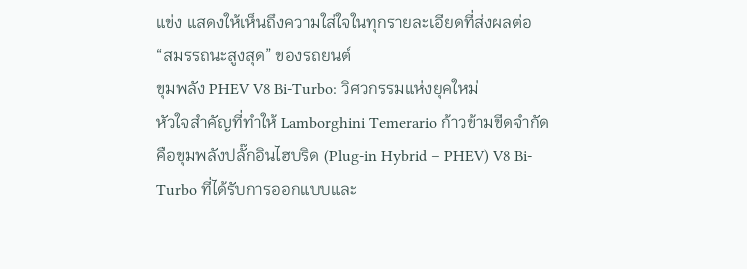แข่ง แสดงให้เห็นถึงความใส่ใจในทุกรายละเอียดที่ส่งผลต่อ “สมรรถนะสูงสุด” ของรถยนต์
ขุมพลัง PHEV V8 Bi-Turbo: วิศวกรรมแห่งยุคใหม่
หัวใจสำคัญที่ทำให้ Lamborghini Temerario ก้าวข้ามขีดจำกัดคือขุมพลังปลั๊กอินไฮบริด (Plug-in Hybrid – PHEV) V8 Bi-Turbo ที่ได้รับการออกแบบและ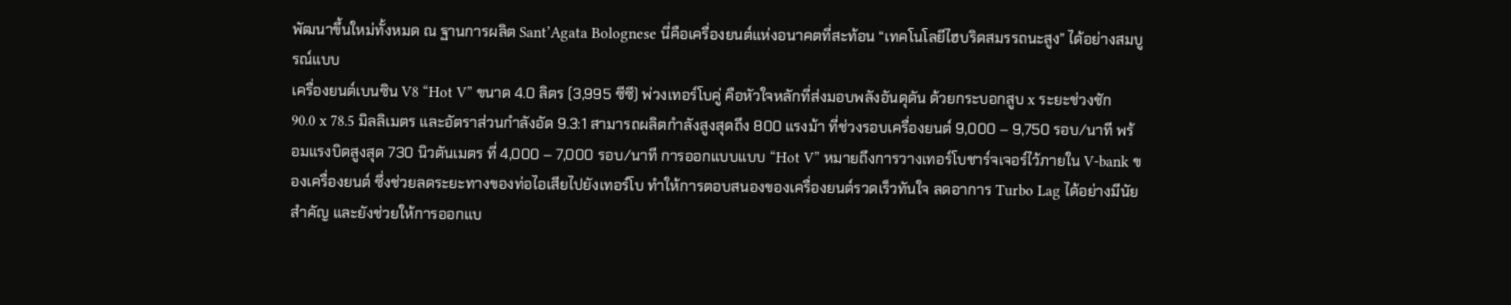พัฒนาขึ้นใหม่ทั้งหมด ณ ฐานการผลิต Sant’Agata Bolognese นี่คือเครื่องยนต์แห่งอนาคตที่สะท้อน “เทคโนโลยีไฮบริดสมรรถนะสูง” ได้อย่างสมบูรณ์แบบ
เครื่องยนต์เบนซิน V8 “Hot V” ขนาด 4.0 ลิตร (3,995 ซีซี) พ่วงเทอร์โบคู่ คือหัวใจหลักที่ส่งมอบพลังอันดุดัน ด้วยกระบอกสูบ x ระยะช่วงชัก 90.0 x 78.5 มิลลิเมตร และอัตราส่วนกำลังอัด 9.3:1 สามารถผลิตกำลังสูงสุดถึง 800 แรงม้า ที่ช่วงรอบเครื่องยนต์ 9,000 – 9,750 รอบ/นาที พร้อมแรงบิดสูงสุด 730 นิวตันเมตร ที่ 4,000 – 7,000 รอบ/นาที การออกแบบแบบ “Hot V” หมายถึงการวางเทอร์โบชาร์จเจอร์ไว้ภายใน V-bank ของเครื่องยนต์ ซึ่งช่วยลดระยะทางของท่อไอเสียไปยังเทอร์โบ ทำให้การตอบสนองของเครื่องยนต์รวดเร็วทันใจ ลดอาการ Turbo Lag ได้อย่างมีนัยสำคัญ และยังช่วยให้การออกแบ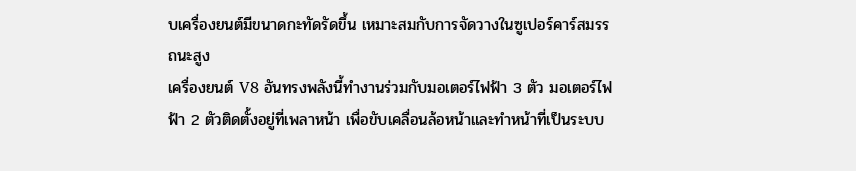บเครื่องยนต์มีขนาดกะทัดรัดขึ้น เหมาะสมกับการจัดวางในซูเปอร์คาร์สมรรถนะสูง
เครื่องยนต์ V8 อันทรงพลังนี้ทำงานร่วมกับมอเตอร์ไฟฟ้า 3 ตัว มอเตอร์ไฟฟ้า 2 ตัวติดตั้งอยู่ที่เพลาหน้า เพื่อขับเคลื่อนล้อหน้าและทำหน้าที่เป็นระบบ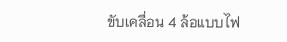ขับเคลื่อน 4 ล้อแบบไฟ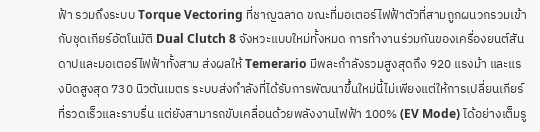ฟ้า รวมถึงระบบ Torque Vectoring ที่ชาญฉลาด ขณะที่มอเตอร์ไฟฟ้าตัวที่สามถูกผนวกรวมเข้ากับชุดเกียร์อัตโนมัติ Dual Clutch 8 จังหวะแบบใหม่ทั้งหมด การทำงานร่วมกันของเครื่องยนต์สันดาปและมอเตอร์ไฟฟ้าทั้งสาม ส่งผลให้ Temerario มีพละกำลังรวมสูงสุดถึง 920 แรงม้า และแรงบิดสูงสุด 730 นิวตันเมตร ระบบส่งกำลังที่ได้รับการพัฒนาขึ้นใหม่นี้ไม่เพียงแต่ให้การเปลี่ยนเกียร์ที่รวดเร็วและราบรื่น แต่ยังสามารถขับเคลื่อนด้วยพลังงานไฟฟ้า 100% (EV Mode) ได้อย่างเต็มรู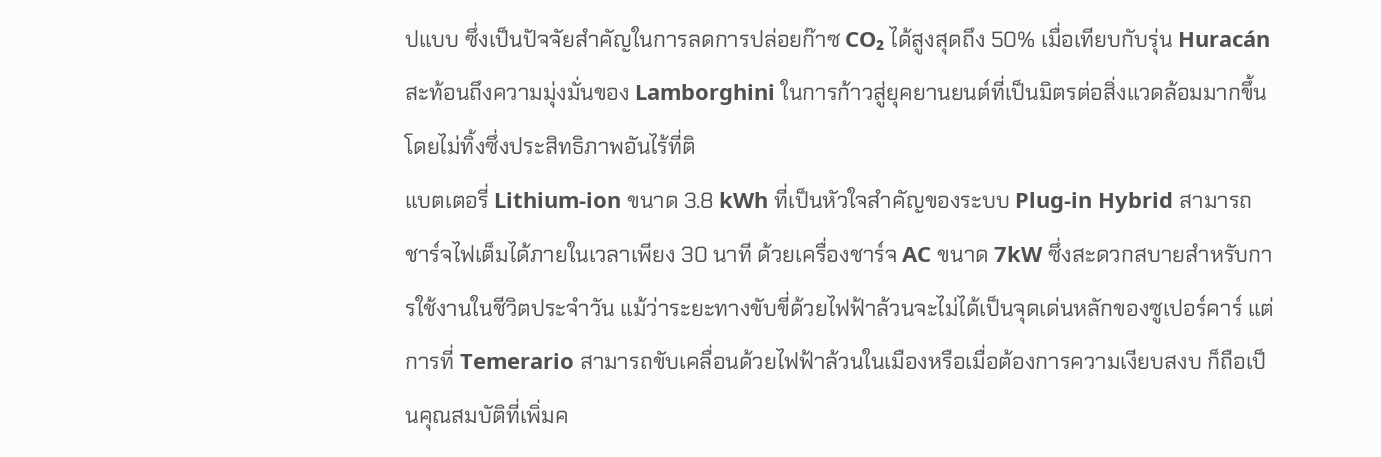ปแบบ ซึ่งเป็นปัจจัยสำคัญในการลดการปล่อยก๊าซ CO₂ ได้สูงสุดถึง 50% เมื่อเทียบกับรุ่น Huracán สะท้อนถึงความมุ่งมั่นของ Lamborghini ในการก้าวสู่ยุคยานยนต์ที่เป็นมิตรต่อสิ่งแวดล้อมมากขึ้น โดยไม่ทิ้งซึ่งประสิทธิภาพอันไร้ที่ติ
แบตเตอรี่ Lithium-ion ขนาด 3.8 kWh ที่เป็นหัวใจสำคัญของระบบ Plug-in Hybrid สามารถชาร์จไฟเต็มได้ภายในเวลาเพียง 30 นาที ด้วยเครื่องชาร์จ AC ขนาด 7kW ซึ่งสะดวกสบายสำหรับการใช้งานในชีวิตประจำวัน แม้ว่าระยะทางขับขี่ด้วยไฟฟ้าล้วนจะไม่ได้เป็นจุดเด่นหลักของซูเปอร์คาร์ แต่การที่ Temerario สามารถขับเคลื่อนด้วยไฟฟ้าล้วนในเมืองหรือเมื่อต้องการความเงียบสงบ ก็ถือเป็นคุณสมบัติที่เพิ่มค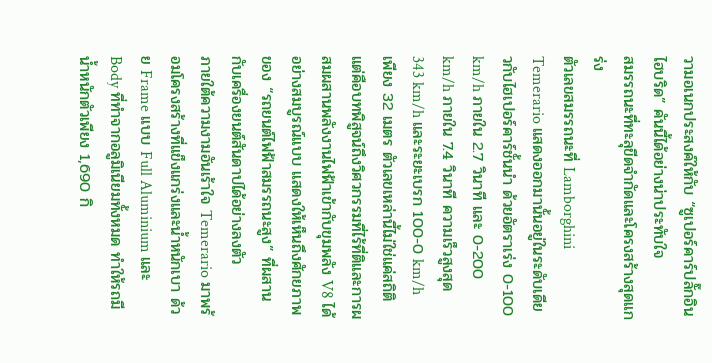วามอเนกประสงค์ให้กับ “ซูเปอร์คาร์ปลั๊กอินไฮบริด” คันนี้ได้อย่างน่าประทับใจ
สมรรถนะที่ทะลุขีดจำกัดและโครงสร้างสุดแกร่ง
ตัวเลขสมรรถนะที่ Lamborghini Temerario แสดงออกมานั้นอยู่ในระดับเดียวกับไฮเปอร์คาร์ชั้นนำ ด้วยอัตราเร่ง 0-100 km/h ภายใน 2.7 วินาที และ 0-200 km/h ภายใน 7.4 วินาที ความเร็วสูงสุด 343 km/h และระยะเบรก 100-0 km/h เพียง 32 เมตร ตัวเลขเหล่านี้ไม่ใช่แค่สถิติ แต่คือบทพิสูจน์ถึงวิศวกรรมที่ไร้ที่ติและการผสมผสานพลังงานไฟฟ้าเข้ากับขุมพลัง V8 ได้อย่างสมบูรณ์แบบ แสดงให้เห็นถึงศักยภาพของ “รถยนต์ไฟฟ้าสมรรถนะสูง” ที่ผสานกับเครื่องยนต์สันดาปได้อย่างลงตัว
ภายใต้ความงามอันเร้าใจ Temerario มาพร้อมโครงสร้างที่แข็งแกร่งและน้ำหนักเบา ด้วย Frame แบบ Full Aluminium และ Body ที่ทำจากอลูมิเนียมทั้งหมด ทำให้รถมีน้ำหนักตัวเพียง 1,690 กิ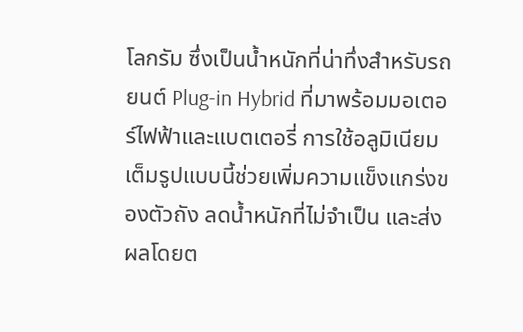โลกรัม ซึ่งเป็นน้ำหนักที่น่าทึ่งสำหรับรถยนต์ Plug-in Hybrid ที่มาพร้อมมอเตอร์ไฟฟ้าและแบตเตอรี่ การใช้อลูมิเนียมเต็มรูปแบบนี้ช่วยเพิ่มความแข็งแกร่งของตัวถัง ลดน้ำหนักที่ไม่จำเป็น และส่งผลโดยต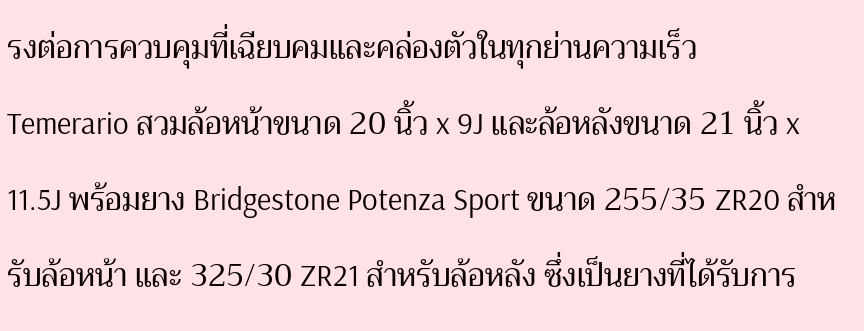รงต่อการควบคุมที่เฉียบคมและคล่องตัวในทุกย่านความเร็ว
Temerario สวมล้อหน้าขนาด 20 นิ้ว x 9J และล้อหลังขนาด 21 นิ้ว x 11.5J พร้อมยาง Bridgestone Potenza Sport ขนาด 255/35 ZR20 สำหรับล้อหน้า และ 325/30 ZR21 สำหรับล้อหลัง ซึ่งเป็นยางที่ได้รับการ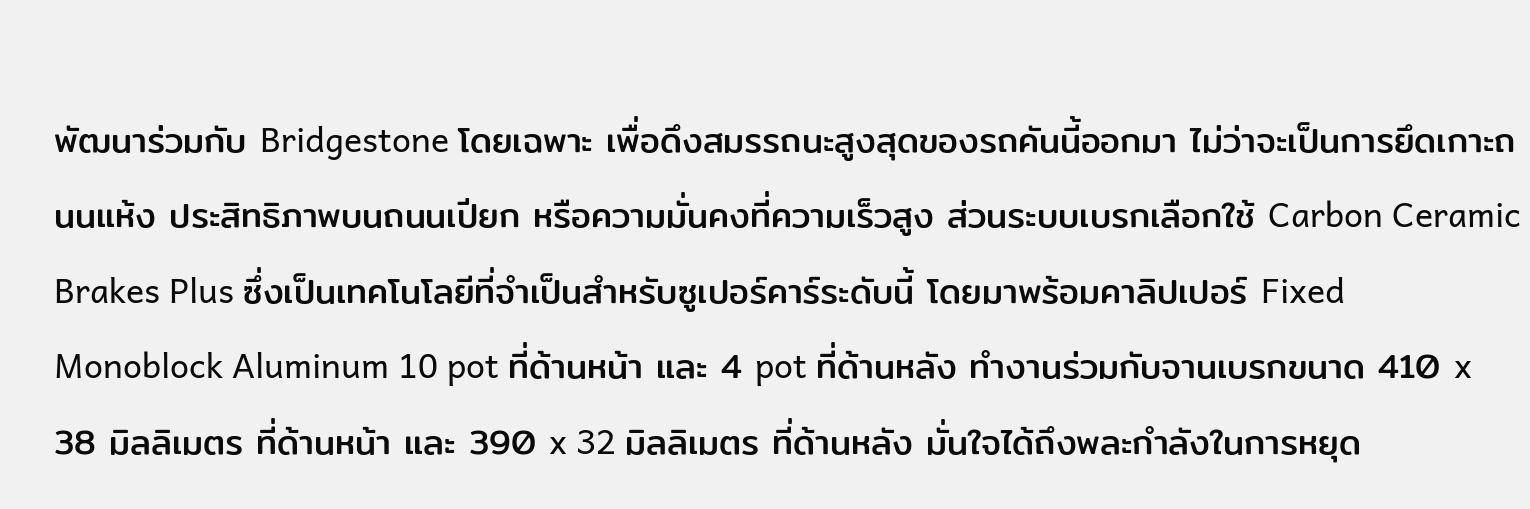พัฒนาร่วมกับ Bridgestone โดยเฉพาะ เพื่อดึงสมรรถนะสูงสุดของรถคันนี้ออกมา ไม่ว่าจะเป็นการยึดเกาะถนนแห้ง ประสิทธิภาพบนถนนเปียก หรือความมั่นคงที่ความเร็วสูง ส่วนระบบเบรกเลือกใช้ Carbon Ceramic Brakes Plus ซึ่งเป็นเทคโนโลยีที่จำเป็นสำหรับซูเปอร์คาร์ระดับนี้ โดยมาพร้อมคาลิปเปอร์ Fixed Monoblock Aluminum 10 pot ที่ด้านหน้า และ 4 pot ที่ด้านหลัง ทำงานร่วมกับจานเบรกขนาด 410 x 38 มิลลิเมตร ที่ด้านหน้า และ 390 x 32 มิลลิเมตร ที่ด้านหลัง มั่นใจได้ถึงพละกำลังในการหยุด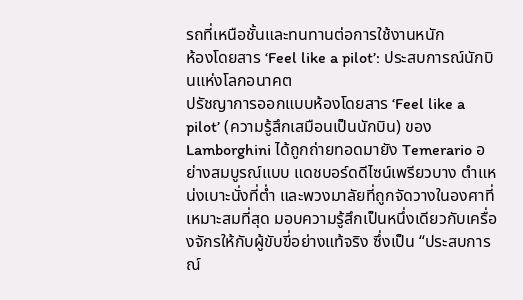รถที่เหนือชั้นและทนทานต่อการใช้งานหนัก
ห้องโดยสาร ‘Feel like a pilot’: ประสบการณ์นักบินแห่งโลกอนาคต
ปรัชญาการออกแบบห้องโดยสาร ‘Feel like a pilot’ (ความรู้สึกเสมือนเป็นนักบิน) ของ Lamborghini ได้ถูกถ่ายทอดมายัง Temerario อย่างสมบูรณ์แบบ แดชบอร์ดดีไซน์เพรียวบาง ตำแหน่งเบาะนั่งที่ต่ำ และพวงมาลัยที่ถูกจัดวางในองศาที่เหมาะสมที่สุด มอบความรู้สึกเป็นหนึ่งเดียวกับเครื่องจักรให้กับผู้ขับขี่อย่างแท้จริง ซึ่งเป็น “ประสบการณ์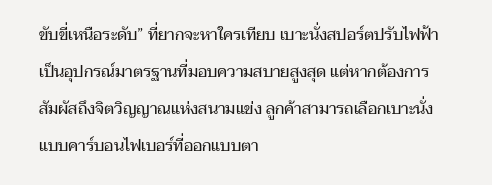ขับขี่เหนือระดับ” ที่ยากจะหาใครเทียบ เบาะนั่งสปอร์ตปรับไฟฟ้าเป็นอุปกรณ์มาตรฐานที่มอบความสบายสูงสุด แต่หากต้องการสัมผัสถึงจิตวิญญาณแห่งสนามแข่ง ลูกค้าสามารถเลือกเบาะนั่งแบบคาร์บอนไฟเบอร์ที่ออกแบบตา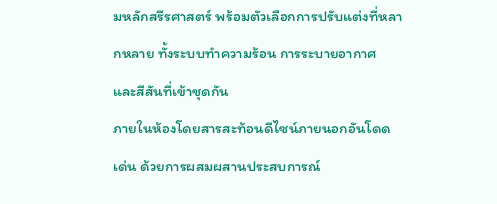มหลักสรีรศาสตร์ พร้อมตัวเลือกการปรับแต่งที่หลากหลาย ทั้งระบบทำความร้อน การระบายอากาศ และสีสันที่เข้าชุดกัน
ภายในห้องโดยสารสะท้อนดีไซน์ภายนอกอันโดดเด่น ด้วยการผสมผสานประสบการณ์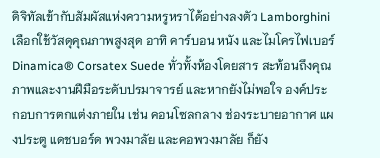ดิจิทัลเข้ากับสัมผัสแห่งความหรูหราได้อย่างลงตัว Lamborghini เลือกใช้วัสดุคุณภาพสูงสุด อาทิ คาร์บอน หนัง และไมโครไฟเบอร์ Dinamica® Corsatex Suede ทั่วทั้งห้องโดยสาร สะท้อนถึงคุณภาพและงานฝีมือระดับปรมาจารย์ และหากยังไม่พอใจ องค์ประกอบการตกแต่งภายใน เช่น คอนโซลกลาง ช่องระบายอากาศ แผงประตู แดชบอร์ด พวงมาลัย และคอพวงมาลัย ก็ยัง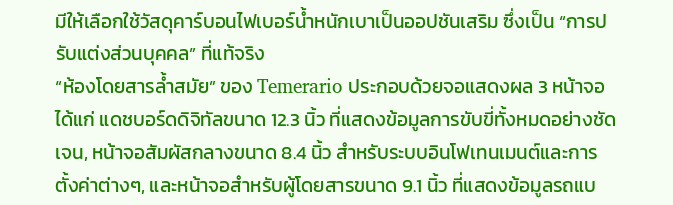มีให้เลือกใช้วัสดุคาร์บอนไฟเบอร์น้ำหนักเบาเป็นออปชันเสริม ซึ่งเป็น “การปรับแต่งส่วนบุคคล” ที่แท้จริง
“ห้องโดยสารล้ำสมัย” ของ Temerario ประกอบด้วยจอแสดงผล 3 หน้าจอ ได้แก่ แดชบอร์ดดิจิทัลขนาด 12.3 นิ้ว ที่แสดงข้อมูลการขับขี่ทั้งหมดอย่างชัดเจน, หน้าจอสัมผัสกลางขนาด 8.4 นิ้ว สำหรับระบบอินโฟเทนเมนต์และการตั้งค่าต่างๆ, และหน้าจอสำหรับผู้โดยสารขนาด 9.1 นิ้ว ที่แสดงข้อมูลรถแบ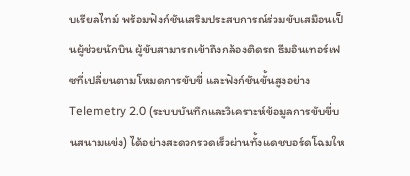บเรียลไทม์ พร้อมฟังก์ชันเสริมประสบการณ์ร่วมขับเสมือนเป็นผู้ช่วยนักบิน ผู้ขับสามารถเข้าถึงกล้องติดรถ ธีมอินเทอร์เฟซที่เปลี่ยนตามโหมดการขับขี่ และฟังก์ชันขั้นสูงอย่าง Telemetry 2.0 (ระบบบันทึกและวิเคราะห์ข้อมูลการขับขี่บนสนามแข่ง) ได้อย่างสะดวกรวดเร็วผ่านทั้งแดชบอร์ดโฉมให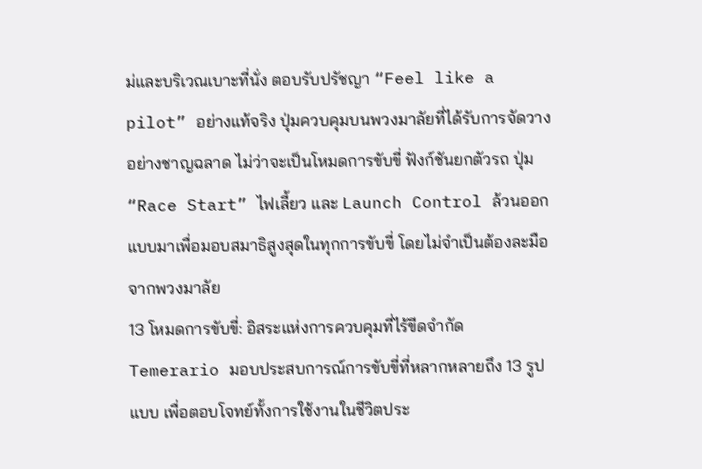ม่และบริเวณเบาะที่นั่ง ตอบรับปรัชญา “Feel like a pilot” อย่างแท้จริง ปุ่มควบคุมบนพวงมาลัยที่ได้รับการจัดวางอย่างชาญฉลาด ไม่ว่าจะเป็นโหมดการขับขี่ ฟังก์ชันยกตัวรถ ปุ่ม “Race Start” ไฟเลี้ยว และ Launch Control ล้วนออกแบบมาเพื่อมอบสมาธิสูงสุดในทุกการขับขี่ โดยไม่จำเป็นต้องละมือจากพวงมาลัย
13 โหมดการขับขี่: อิสระแห่งการควบคุมที่ไร้ขีดจำกัด
Temerario มอบประสบการณ์การขับขี่ที่หลากหลายถึง 13 รูปแบบ เพื่อตอบโจทย์ทั้งการใช้งานในชีวิตประ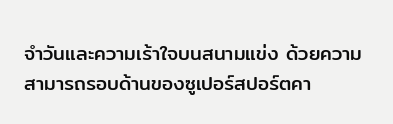จำวันและความเร้าใจบนสนามแข่ง ด้วยความสามารถรอบด้านของซูเปอร์สปอร์ตคา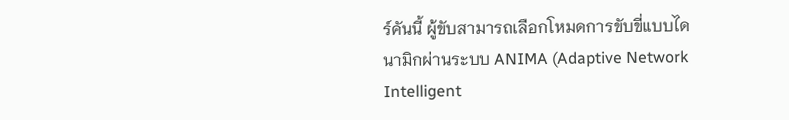ร์คันนี้ ผู้ขับสามารถเลือกโหมดการขับขี่แบบไดนามิกผ่านระบบ ANIMA (Adaptive Network Intelligent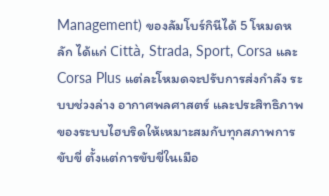Management) ของลัมโบร์กินีได้ 5 โหมดหลัก ได้แก่ Città, Strada, Sport, Corsa และ Corsa Plus แต่ละโหมดจะปรับการส่งกำลัง ระบบช่วงล่าง อากาศพลศาสตร์ และประสิทธิภาพของระบบไฮบริดให้เหมาะสมกับทุกสภาพการขับขี่ ตั้งแต่การขับขี่ในเมือ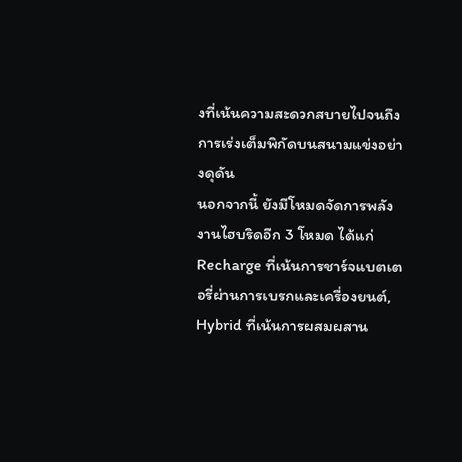งที่เน้นความสะดวกสบายไปจนถึงการเร่งเต็มพิกัดบนสนามแข่งอย่างดุดัน
นอกจากนี้ ยังมีโหมดจัดการพลังงานไฮบริดอีก 3 โหมด ได้แก่ Recharge ที่เน้นการชาร์จแบตเตอรี่ผ่านการเบรกและเครื่องยนต์, Hybrid ที่เน้นการผสมผสาน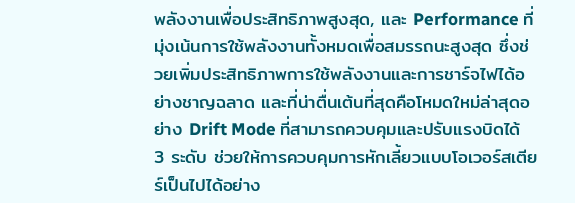พลังงานเพื่อประสิทธิภาพสูงสุด, และ Performance ที่มุ่งเน้นการใช้พลังงานทั้งหมดเพื่อสมรรถนะสูงสุด ซึ่งช่วยเพิ่มประสิทธิภาพการใช้พลังงานและการชาร์จไฟได้อย่างชาญฉลาด และที่น่าตื่นเต้นที่สุดคือโหมดใหม่ล่าสุดอย่าง Drift Mode ที่สามารถควบคุมและปรับแรงบิดได้ 3 ระดับ ช่วยให้การควบคุมการหักเลี้ยวแบบโอเวอร์สเตียร์เป็นไปได้อย่าง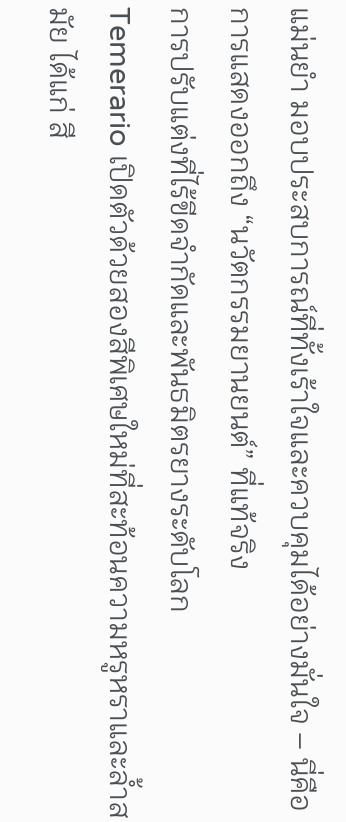แม่นยำ มอบประสบการณ์ที่ทั้งเร้าใจและควบคุมได้อย่างมั่นใจ – นี่คือการแสดงออกถึง “นวัตกรรมยานยนต์” ที่แท้จริง
การปรับแต่งที่ไร้ขีดจำกัดและพันธมิตรยางระดับโลก
Temerario เปิดตัวด้วยสองสีพิเศษใหม่ที่สะท้อนความหรูหราและล้ำสมัย ได้แก่ สี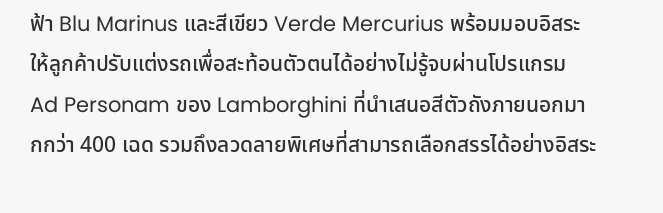ฟ้า Blu Marinus และสีเขียว Verde Mercurius พร้อมมอบอิสระให้ลูกค้าปรับแต่งรถเพื่อสะท้อนตัวตนได้อย่างไม่รู้จบผ่านโปรแกรม Ad Personam ของ Lamborghini ที่นำเสนอสีตัวถังภายนอกมากกว่า 400 เฉด รวมถึงลวดลายพิเศษที่สามารถเลือกสรรได้อย่างอิสระ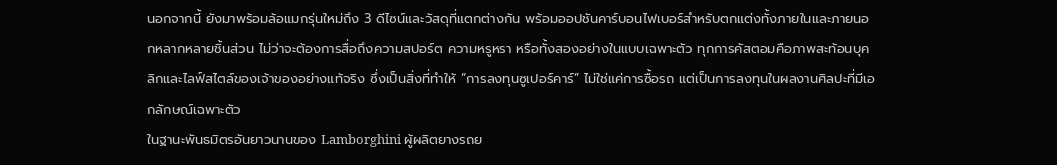นอกจากนี้ ยังมาพร้อมล้อแมกรุ่นใหม่ถึง 3 ดีไซน์และวัสดุที่แตกต่างกัน พร้อมออปชันคาร์บอนไฟเบอร์สำหรับตกแต่งทั้งภายในและภายนอกหลากหลายชิ้นส่วน ไม่ว่าจะต้องการสื่อถึงความสปอร์ต ความหรูหรา หรือทั้งสองอย่างในแบบเฉพาะตัว ทุกการคัสตอมคือภาพสะท้อนบุคลิกและไลฟ์สไตล์ของเจ้าของอย่างแท้จริง ซึ่งเป็นสิ่งที่ทำให้ “การลงทุนซูเปอร์คาร์” ไม่ใช่แค่การซื้อรถ แต่เป็นการลงทุนในผลงานศิลปะที่มีเอกลักษณ์เฉพาะตัว
ในฐานะพันธมิตรอันยาวนานของ Lamborghini ผู้ผลิตยางรถย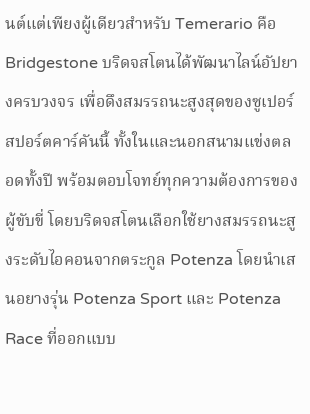นต์แต่เพียงผู้เดียวสำหรับ Temerario คือ Bridgestone บริดจสโตนได้พัฒนาไลน์อัปยางครบวงจร เพื่อดึงสมรรถนะสูงสุดของซูเปอร์สปอร์ตคาร์คันนี้ ทั้งในและนอกสนามแข่งตลอดทั้งปี พร้อมตอบโจทย์ทุกความต้องการของผู้ขับขี่ โดยบริดจสโตนเลือกใช้ยางสมรรถนะสูงระดับไอคอนจากตระกูล Potenza โดยนำเสนอยางรุ่น Potenza Sport และ Potenza Race ที่ออกแบบ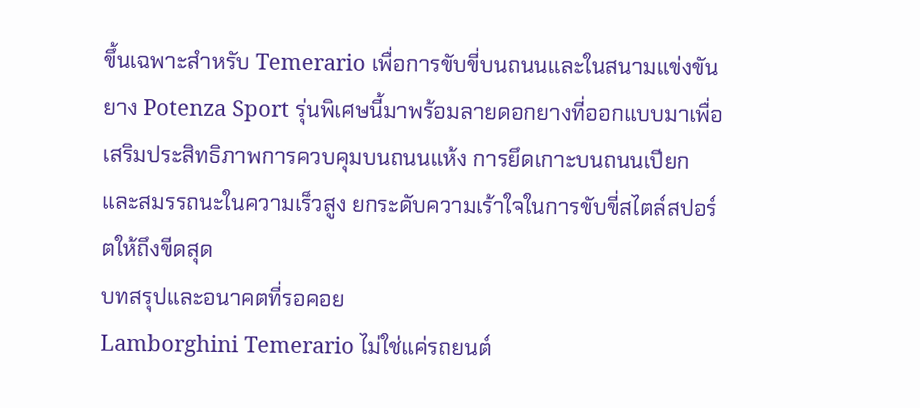ขึ้นเฉพาะสำหรับ Temerario เพื่อการขับขี่บนถนนและในสนามแข่งขัน ยาง Potenza Sport รุ่นพิเศษนี้มาพร้อมลายดอกยางที่ออกแบบมาเพื่อเสริมประสิทธิภาพการควบคุมบนถนนแห้ง การยึดเกาะบนถนนเปียก และสมรรถนะในความเร็วสูง ยกระดับความเร้าใจในการขับขี่สไตล์สปอร์ตให้ถึงขีดสุด
บทสรุปและอนาคตที่รอคอย
Lamborghini Temerario ไม่ใช่แค่รถยนต์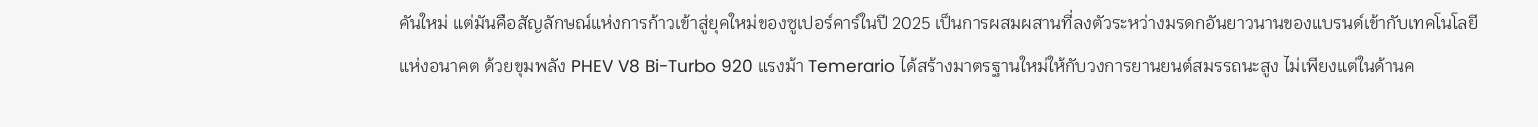คันใหม่ แต่มันคือสัญลักษณ์แห่งการก้าวเข้าสู่ยุคใหม่ของซูเปอร์คาร์ในปี 2025 เป็นการผสมผสานที่ลงตัวระหว่างมรดกอันยาวนานของแบรนด์เข้ากับเทคโนโลยีแห่งอนาคต ด้วยขุมพลัง PHEV V8 Bi-Turbo 920 แรงม้า Temerario ได้สร้างมาตรฐานใหม่ให้กับวงการยานยนต์สมรรถนะสูง ไม่เพียงแต่ในด้านค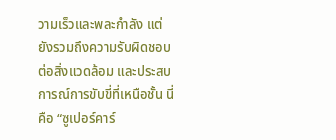วามเร็วและพละกำลัง แต่ยังรวมถึงความรับผิดชอบต่อสิ่งแวดล้อม และประสบการณ์การขับขี่ที่เหนือชั้น นี่คือ “ซูเปอร์คาร์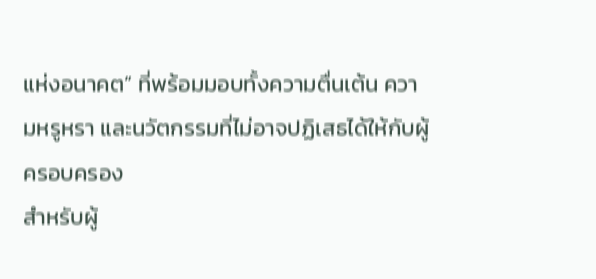แห่งอนาคต” ที่พร้อมมอบทั้งความตื่นเต้น ความหรูหรา และนวัตกรรมที่ไม่อาจปฏิเสธได้ให้กับผู้ครอบครอง
สำหรับผู้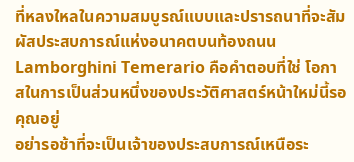ที่หลงใหลในความสมบูรณ์แบบและปรารถนาที่จะสัมผัสประสบการณ์แห่งอนาคตบนท้องถนน Lamborghini Temerario คือคำตอบที่ใช่ โอกาสในการเป็นส่วนหนึ่งของประวัติศาสตร์หน้าใหม่นี้รอคุณอยู่
อย่ารอช้าที่จะเป็นเจ้าของประสบการณ์เหนือระ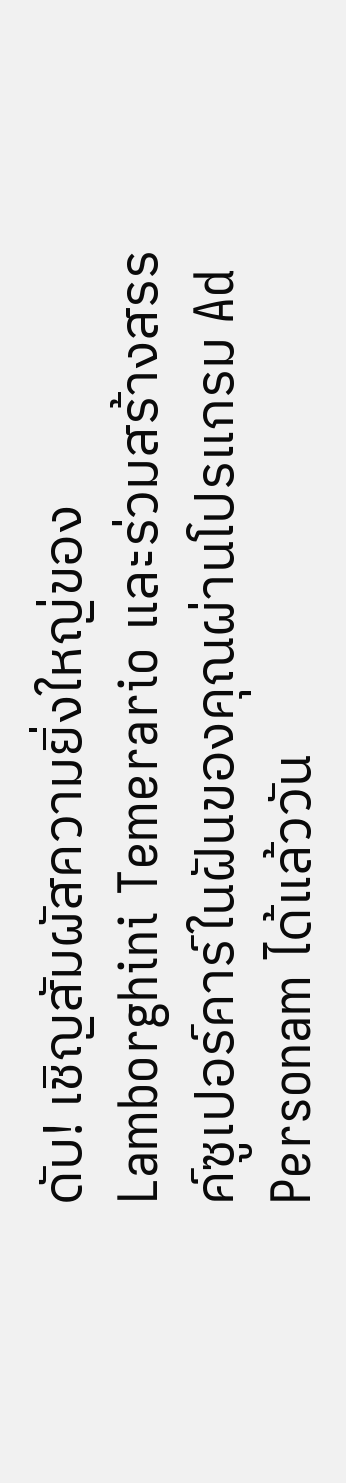ดับ! เชิญสัมผัสความยิ่งใหญ่ของ Lamborghini Temerario และร่วมสร้างสรรค์ซูเปอร์คาร์ในฝันของคุณผ่านโปรแกรม Ad Personam ได้แล้ววัน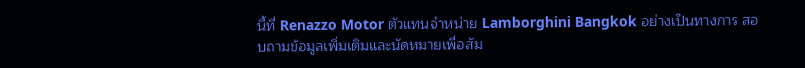นี้ที่ Renazzo Motor ตัวแทนจำหน่าย Lamborghini Bangkok อย่างเป็นทางการ สอบถามข้อมูลเพิ่มเติมและนัดหมายเพื่อสัม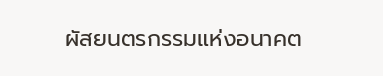ผัสยนตรกรรมแห่งอนาคต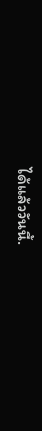ได้แล้ววันนี้.